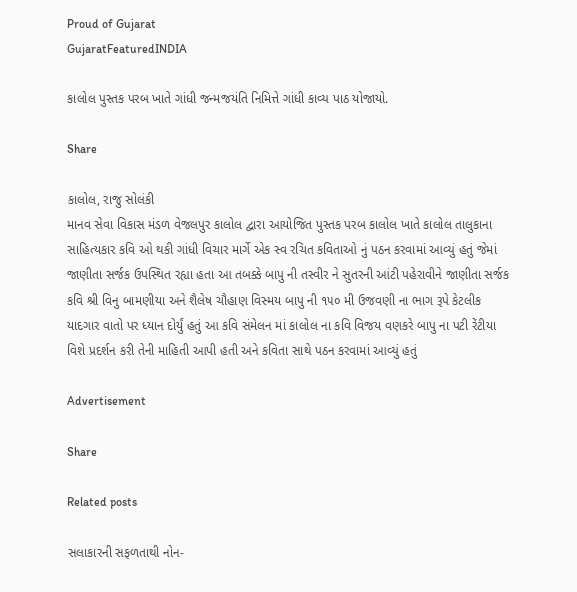Proud of Gujarat
GujaratFeaturedINDIA

કાલોલ પુસ્તક પરબ ખાતે ગાંધી જન્મજયંતિ નિમિત્તે ગાંધી કાવ્ય પાઠ યોજાયો.

Share

કાલોલ, રાજુ સોલંકી
માનવ સેવા વિકાસ મંડળ વેજલપુર કાલોલ દ્વારા આયોજિત પુસ્તક પરબ કાલોલ ખાતે કાલોલ તાલુકાના સાહિત્યકાર કવિ ઓ થકી ગાંધી વિચાર માર્ગે એક સ્વ રચિત કવિતાઓ નું પઠન કરવામાં આવ્યું હતું જેમાં જાણીતા સર્જક ઉપસ્થિત રહ્યા હતા આ તબક્કે બાપુ ની તસ્વીર ને સુતરની આંટી પહેરાવીને જાણીતા સર્જક કવિ શ્રી વિનુ બામણીયા અને શૈલેષ ચૌહાણ વિસ્મય બાપુ ની ૧૫૦ મી ઉજવણી ના ભાગ રૂપે કેટલીક યાદગાર વાતો પર ધ્યાન દોર્યું હતું આ કવિ સંમેલન માં કાલોલ ના કવિ વિજય વણકરે બાપુ ના પટી રેંટીયા વિશે પ્રદર્શન કરી તેની માહિતી આપી હતી અને કવિતા સાથે પઠન કરવામાં આવ્યું હતું

Advertisement

Share

Related posts

સલાકારની સફળતાથી નોન-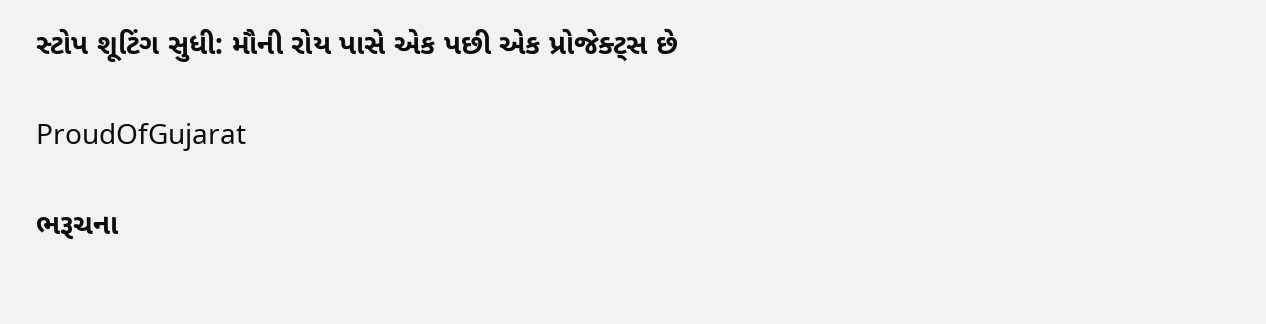સ્ટોપ શૂટિંગ સુધી: મૌની રોય પાસે એક પછી એક પ્રોજેક્ટ્સ છે

ProudOfGujarat

ભરૂચના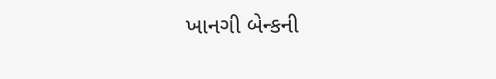ખાનગી બેન્કની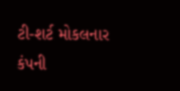ટી-શર્ટ મોકલનાર કંપની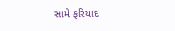સામે ફરિયાદ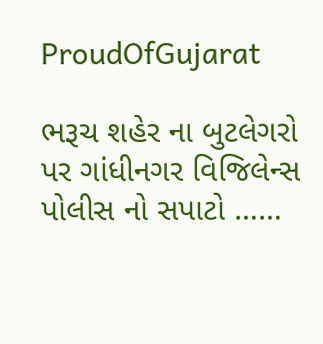ProudOfGujarat

ભરૂચ શહેર ના બુટલેગરો પર ગાંધીનગર વિજિલેન્સ પોલીસ નો સપાટો ……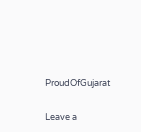ProudOfGujarat

Leave a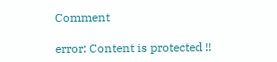Comment

error: Content is protected !!